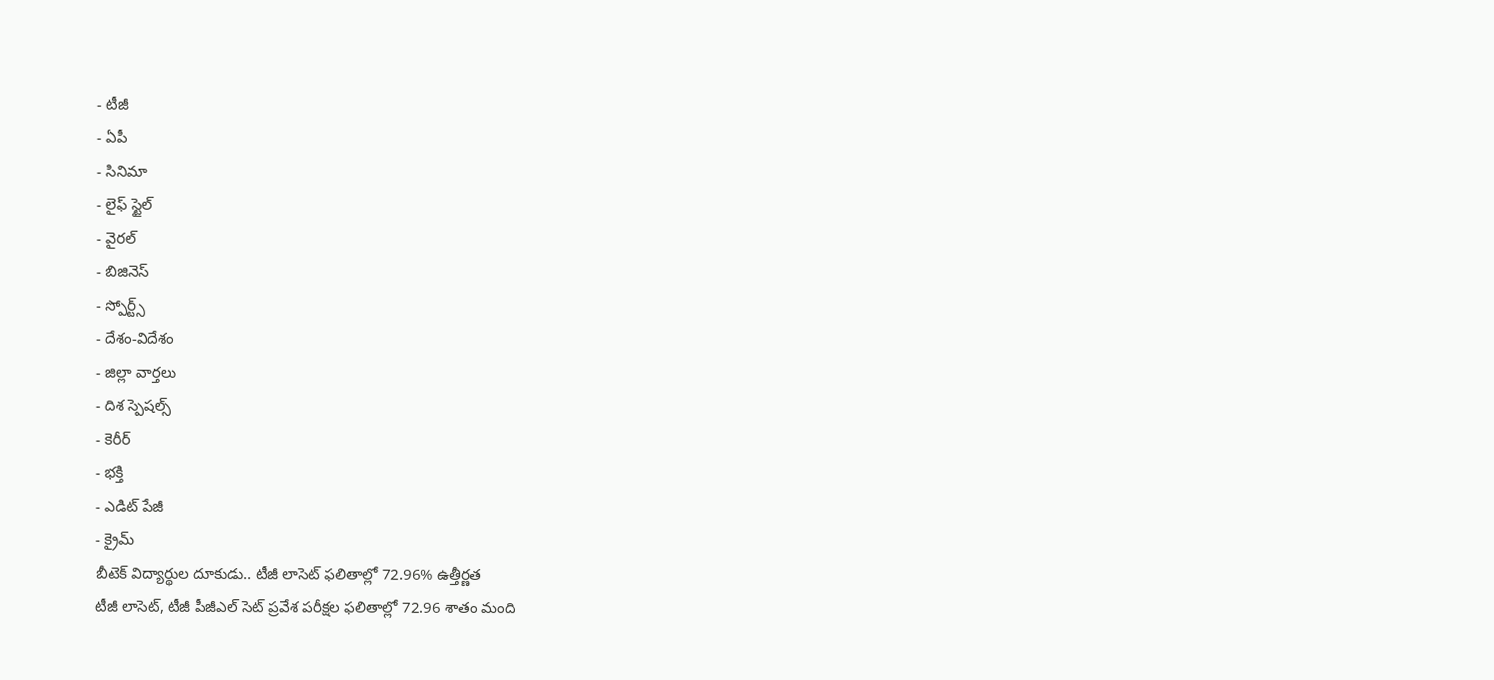- టీజీ
- ఏపీ
- సినిమా
- లైఫ్ స్టైల్
- వైరల్
- బిజినెస్
- స్పోర్ట్స్
- దేశం-విదేశం
- జిల్లా వార్తలు
- దిశ స్పెషల్స్
- కెరీర్
- భక్తి
- ఎడిట్ పేజీ
- క్రైమ్
బీటెక్ విద్యార్థుల దూకుడు.. టీజీ లాసెట్ ఫలితాల్లో 72.96% ఉత్తీర్ణత
టీజీ లాసెట్, టీజీ పీజీఎల్ సెట్ ప్రవేశ పరీక్షల ఫలితాల్లో 72.96 శాతం మంది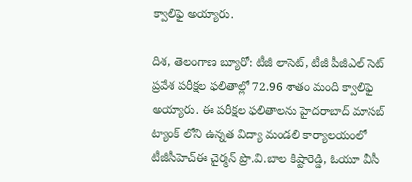క్వాలిఫై అయ్యారు.

దిశ, తెలంగాణ బ్యూరో: టీజీ లాసెట్, టీజీ పీజీఎల్ సెట్ ప్రవేశ పరీక్షల ఫలితాల్లో 72.96 శాతం మంది క్వాలిఫై అయ్యారు. ఈ పరీక్షల ఫలితాలను హైదరాబాద్ మాసబ్ ట్యాంక్ లోని ఉన్నత విద్యా మండలి కార్యాలయంలో టీజీసీహెచ్ఈ చైర్మన్ ప్రొ.వి.బాల కిష్టారెడ్డి, ఓయూ వీసీ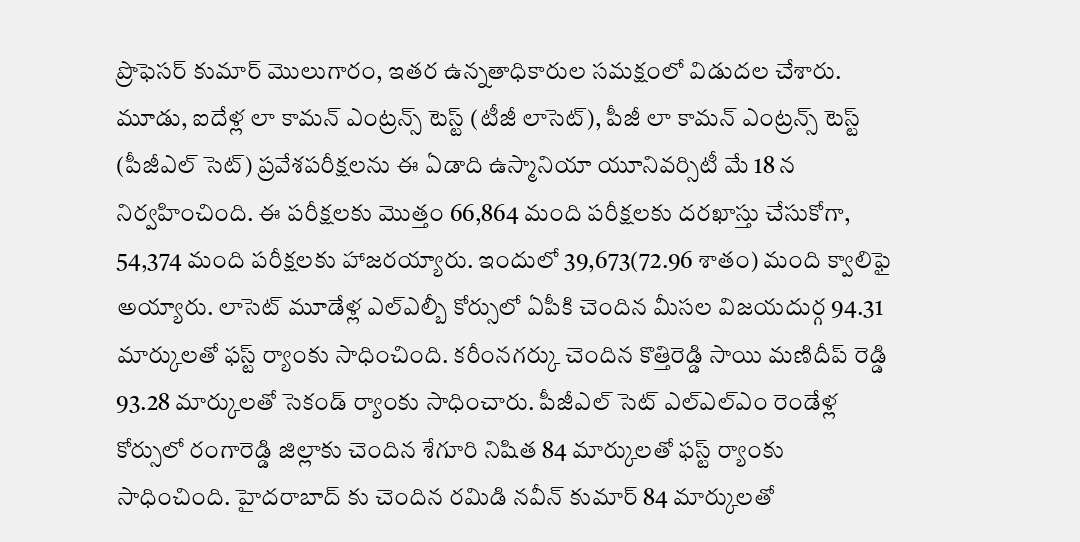ప్రొఫెసర్ కుమార్ మొలుగారం, ఇతర ఉన్నతాధికారుల సమక్షంలో విడుదల చేశారు. మూడు, ఐదేళ్ల లా కామన్ ఎంట్రన్స్ టెస్ట్ (టీజీ లాసెట్), పీజీ లా కామన్ ఎంట్రన్స్ టెస్ట్ (పీజీఎల్ సెట్) ప్రవేశపరీక్షలను ఈ ఏడాది ఉస్మానియా యూనివర్సిటీ మే 18 న నిర్వహించింది. ఈ పరీక్షలకు మొత్తం 66,864 మంది పరీక్షలకు దరఖాస్తు చేసుకోగా, 54,374 మంది పరీక్షలకు హాజరయ్యారు. ఇందులో 39,673(72.96 శాతం) మంది క్వాలిఫై అయ్యారు. లాసెట్ మూడేళ్ల ఎల్ఎల్బీ కోర్సులో ఏపీకి చెందిన మీసల విజయదుర్గ 94.31 మార్కులతో ఫస్ట్ ర్యాంకు సాధించింది. కరీంనగర్కు చెందిన కొత్తిరెడ్డి సాయి మణిదీప్ రెడ్డి 93.28 మార్కులతో సెకండ్ ర్యాంకు సాధించారు. పీజీఎల్ సెట్ ఎల్ఎల్ఎం రెండేళ్ల కోర్సులో రంగారెడ్డి జిల్లాకు చెందిన శేగూరి నిషిత 84 మార్కులతో ఫస్ట్ ర్యాంకు సాధించింది. హైదరాబాద్ కు చెందిన రమిడి నవీన్ కుమార్ 84 మార్కులతో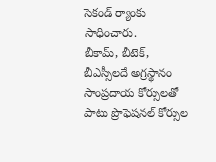సెకండ్ ర్యాంకు సాధించారు.
బీకామ్, బీటెక్, బీఎస్సీలదే అగ్రస్థానం
సాంప్రదాయ కోర్సులతో పాటు ప్రొఫెషనల్ కోర్సుల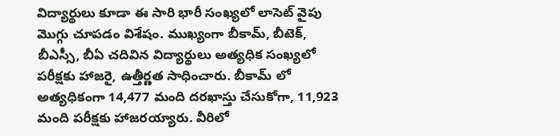విద్యార్థులు కూడా ఈ సారి భారీ సంఖ్యలో లాసెట్ వైపు మొగ్గు చూపడం విశేషం. ముఖ్యంగా బీకామ్, బీటెక్, బీఎస్సీ, బీఏ చదివిన విద్యార్థులు అత్యధిక సంఖ్యలో పరీక్షకు హాజరై, ఉత్తీర్ణత సాధించారు. బీకామ్ లో అత్యధికంగా 14,477 మంది దరఖాస్తు చేసుకోగా, 11,923 మంది పరీక్షకు హాజరయ్యారు. వీరిలో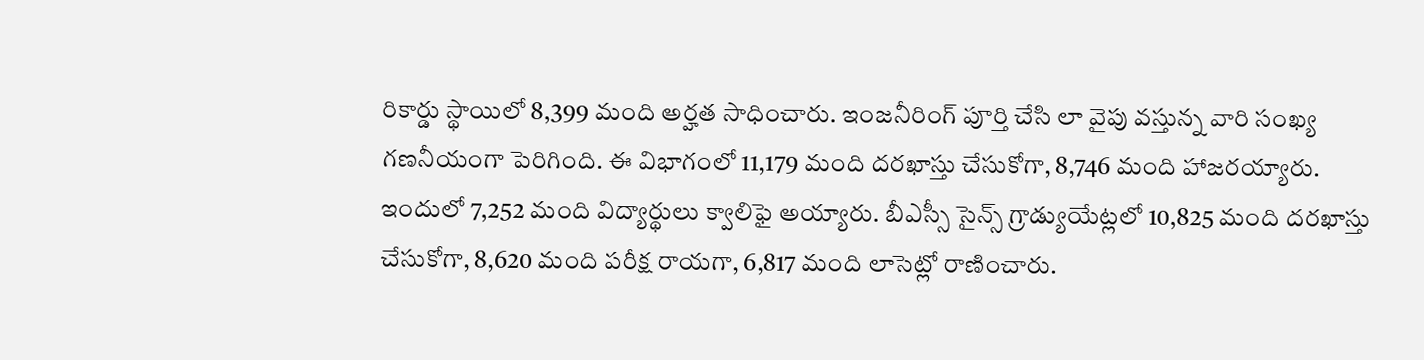రికార్డు స్థాయిలో 8,399 మంది అర్హత సాధించారు. ఇంజనీరింగ్ పూర్తి చేసి లా వైపు వస్తున్న వారి సంఖ్య గణనీయంగా పెరిగింది. ఈ విభాగంలో 11,179 మంది దరఖాస్తు చేసుకోగా, 8,746 మంది హాజరయ్యారు. ఇందులో 7,252 మంది విద్యార్థులు క్వాలిఫై అయ్యారు. బీఎస్సీ సైన్స్ గ్రాడ్యుయేట్లలో 10,825 మంది దరఖాస్తు చేసుకోగా, 8,620 మంది పరీక్ష రాయగా, 6,817 మంది లాసెట్లో రాణించారు.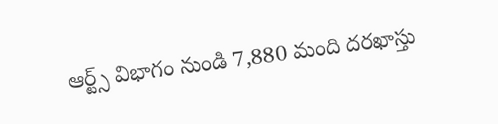ఆర్ట్స్ విభాగం నుండి 7,880 మంది దరఖాస్తు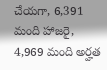చేయగా, 6,391 మంది హాజరై, 4,969 మంది అర్హత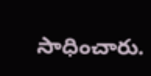సాధించారు.